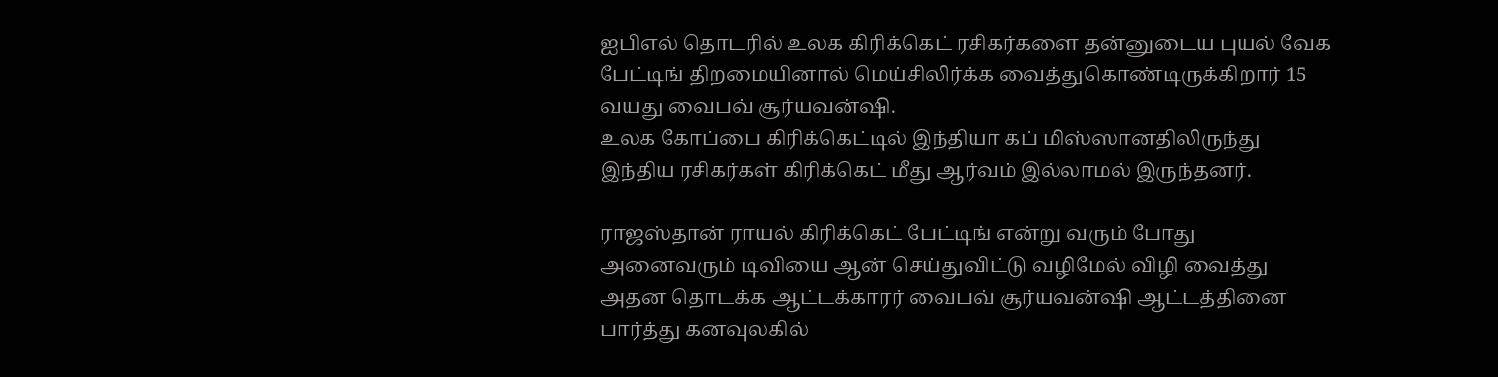ஐபிஎல் தொடரில் உலக கிரிக்கெட் ரசிகர்களை தன்னுடைய புயல் வேக பேட்டிங் திறமையினால் மெய்சிலிர்க்க வைத்துகொண்டிருக்கிறார் 15 வயது வைபவ் சூர்யவன்ஷி.
உலக கோப்பை கிரிக்கெட்டில் இந்தியா கப் மிஸ்ஸானதிலிருந்து இந்திய ரசிகர்கள் கிரிக்கெட் மீது ஆர்வம் இல்லாமல் இருந்தனர்.

ராஜஸ்தான் ராயல் கிரிக்கெட் பேட்டிங் என்று வரும் போது அனைவரும் டிவியை ஆன் செய்துவிட்டு வழிமேல் விழி வைத்து அதன தொடக்க ஆட்டக்காரர் வைபவ் சூர்யவன்ஷி ஆட்டத்தினை பார்த்து கனவுலகில்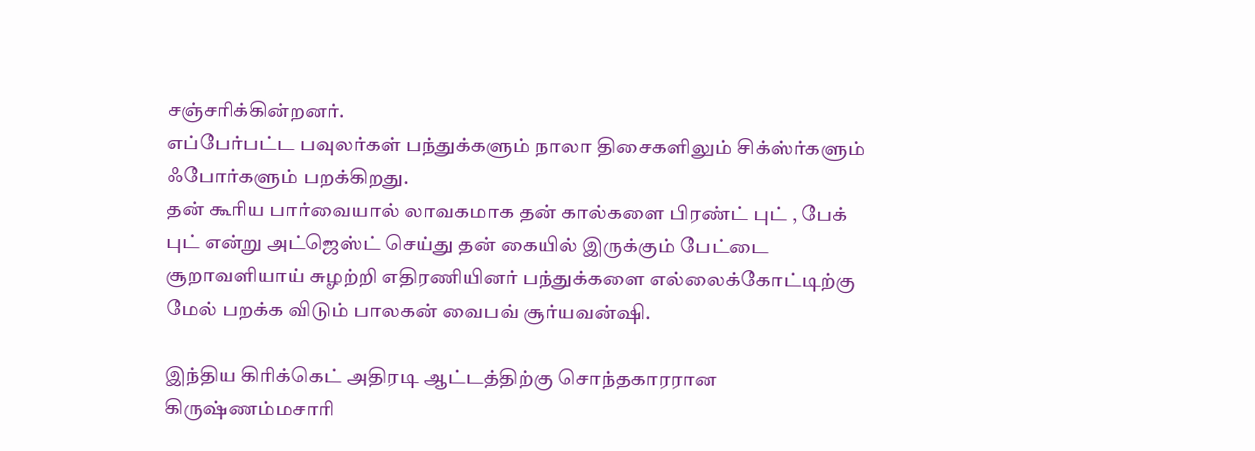சஞ்சரிக்கின்றனர்.
எப்பேர்பட்ட பவுலர்கள் பந்துக்களும் நாலா திசைகளிலும் சிக்ஸ்ர்களும் ஃபோர்களும் பறக்கிறது.
தன் கூரிய பார்வையால் லாவகமாக தன் கால்களை பிரண்ட் புட் , பேக் புட் என்று அட்ஜெஸ்ட் செய்து தன் கையில் இருக்கும் பேட்டை சூறாவளியாய் சுழற்றி எதிரணியினர் பந்துக்களை எல்லைக்கோட்டிற்கு மேல் பறக்க விடும் பாலகன் வைபவ் சூர்யவன்ஷி.

இந்திய கிரிக்கெட் அதிரடி ஆட்டத்திற்கு சொந்தகாரரான கிருஷ்ணம்மசாரி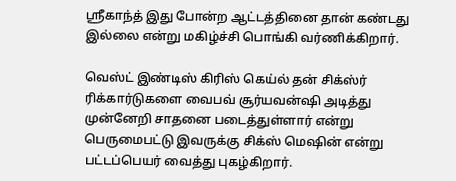ஸ்ரீகாந்த் இது போன்ற ஆட்டத்தினை தான் கண்டது இல்லை என்று மகிழ்ச்சி பொங்கி வர்ணிக்கிறார்.

வெஸ்ட் இண்டிஸ் கிரிஸ் கெய்ல் தன் சிக்ஸ்ர் ரிக்கார்டுகளை வைபவ் சூர்யவன்ஷி அடித்து முன்னேறி சாதனை படைத்துள்ளார் என்று பெருமைபட்டு இவருக்கு சிக்ஸ் மெஷின் என்று பட்டப்பெயர் வைத்து புகழ்கிறார்.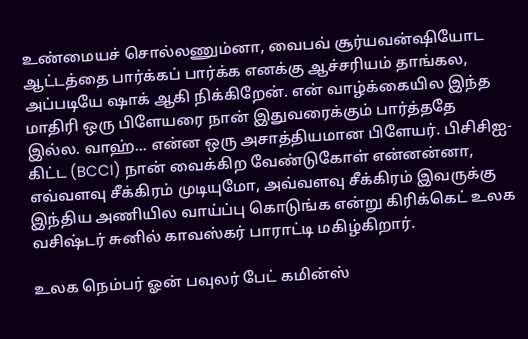உண்மையச் சொல்லணும்னா, வைபவ் சூர்யவன்ஷியோட ஆட்டத்தை பார்க்கப் பார்க்க எனக்கு ஆச்சரியம் தாங்கல, அப்படியே ஷாக் ஆகி நிக்கிறேன். என் வாழ்க்கையில இந்த மாதிரி ஒரு பிளேயரை நான் இதுவரைக்கும் பார்த்ததே இல்ல. வாஹ்... என்ன ஒரு அசாத்தியமான பிளேயர். பிசிசிஐ-கிட்ட (BCCI) நான் வைக்கிற வேண்டுகோள் என்னன்னா, எவ்வளவு சீக்கிரம் முடியுமோ, அவ்வளவு சீக்கிரம் இவருக்கு இந்திய அணியில வாய்ப்பு கொடுங்க என்று கிரிக்கெட் உலக வசிஷ்டர் சுனில் காவஸ்கர் பாராட்டி மகிழ்கிறார்.

உலக நெம்பர் ஓன் பவுலர் பேட் கமின்ஸ்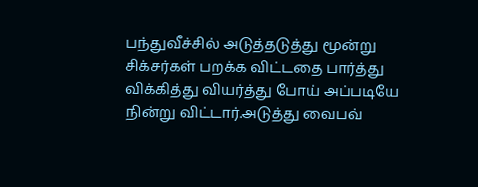பந்துவீச்சில் அடுத்தடுத்து மூன்று சிக்சர்கள் பறக்க விட்டதை பார்த்து விக்கித்து வியர்த்து போய் அப்படியே நின்று விட்டார்.அடுத்து வைபவ்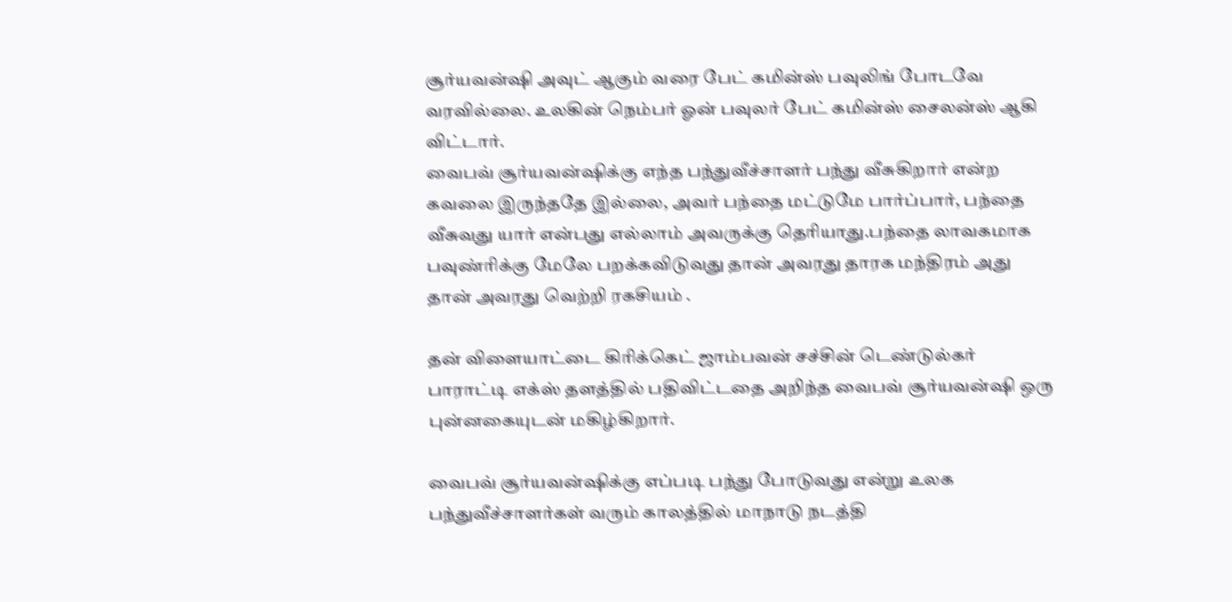சூர்யவன்ஷி அவுட் ஆகும் வரை பேட் கமின்ஸ் பவுலிங் போடவே வரவில்லை. உலகின் நெம்பர் ஓன் பவுலர் பேட் கமின்ஸ் சைலன்ஸ் ஆகி விட்டார்.
வைபவ் சூர்யவன்ஷிக்கு எந்த பந்துவீச்சாளர் பந்து வீசுகிறார் என்ற கவலை இருந்ததே இல்லை, அவர் பந்தை மட்டுமே பார்ப்பார், பந்தை வீசுவது யார் என்பது எல்லாம் அவருக்கு தெரியாது.பந்தை லாவகமாக பவுண்ரிக்கு மேலே பறக்கவிடுவது தான் அவரது தாரக மந்திரம் அது தான் அவரது வெற்றி ரகசியம் .

தன் விளையாட்டை கிரிக்கெட் ஜாம்பவன் சச்சின் டெண்டுல்கர் பாராட்டி எக்ஸ் தளத்தில் பதிவிட்டதை அறிந்த வைபவ் சூர்யவன்ஷி ஒரு புன்னகையுடன் மகிழ்கிறார்.

வைபவ் சூர்யவன்ஷிக்கு எப்படி பந்து போடுவது என்று உலக பந்துவீச்சாளர்கள் வரும் காலத்தில் மாநாடு நடத்தி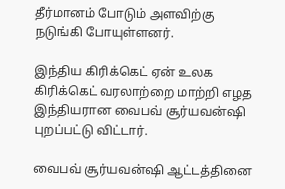தீர்மானம் போடும் அளவிற்கு நடுங்கி போயுள்ளனர்.

இந்திய கிரிக்கெட் ஏன் உலக கிரிக்கெட் வரலாற்றை மாற்றி எழத இந்தியரான வைபவ் சூர்யவன்ஷி புறப்பட்டு விட்டார்.

வைபவ் சூர்யவன்ஷி ஆட்டத்தினை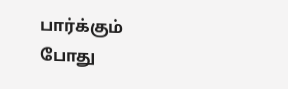பார்க்கும் போது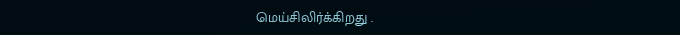மெய்சிலிர்க்கிறது .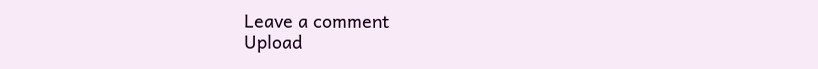Leave a comment
Upload